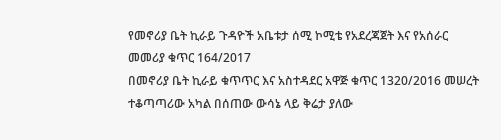የመኖሪያ ቤት ኪራይ ጉዳዮች አቤቱታ ሰሚ ኮሚቴ የአደረጃጀት እና የአሰራር መመሪያ ቁጥር 164/2017
በመኖሪያ ቤት ኪራይ ቁጥጥር እና አስተዳደር አዋጅ ቁጥር 1320/2016 መሠረት ተቆጣጣሪው አካል በሰጠው ውሳኔ ላይ ቅሬታ ያለው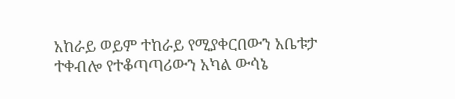አከራይ ወይም ተከራይ የሚያቀርበውን አቤቱታ ተቀብሎ የተቆጣጣሪውን አካል ውሳኔ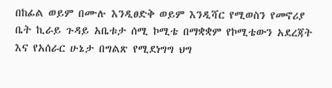በከፊል ወይም በሙሉ እንዲፀድቅ ወይም እንዲሻር የሚወስን የመኖሪያ ቤት ኪራይ ጉዳይ አቤቱታ ሰሚ ኮሚቴ በማቋቋም የኮሚቴውን አደረጃት እና የአሰራር ሁኔታ በግልጽ የሚደነግግ ህግ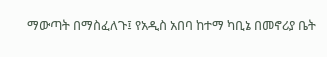ማውጣት በማስፈለጉ፤ የአዲስ አበባ ከተማ ካቢኔ በመኖሪያ ቤት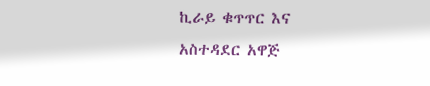ኪራይ ቁጥጥር እና አስተዳደር አዋጅ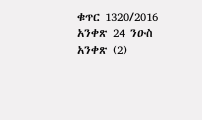ቁጥር 1320/2016 አንቀጽ 24 ንዑስ አንቀጽ (2)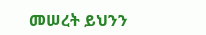መሠረት ይህንን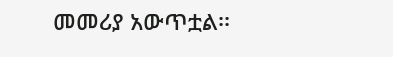መመሪያ አውጥቷል፡፡